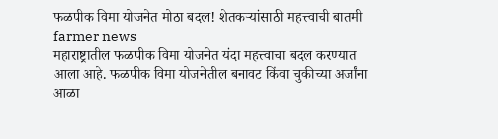फळपीक विमा योजनेत मोठा बदल! शेतकऱ्यांसाठी महत्त्वाची बातमी farmer news
महाराष्ट्रातील फळपीक विमा योजनेत यंदा महत्त्वाचा बदल करण्यात आला आहे. फळपीक विमा योजनेतील बनावट किंवा चुकीच्या अर्जांना आळा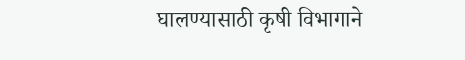घालण्यासाठी कृषी विभागाने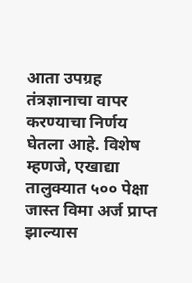आता उपग्रह तंत्रज्ञानाचा वापर करण्याचा निर्णय घेतला आहे. विशेष म्हणजे, एखाद्या तालुक्यात ५०० पेक्षा जास्त विमा अर्ज प्राप्त झाल्यास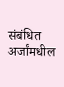संबंधित अर्जांमधील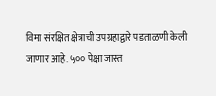विमा संरक्षित क्षेत्राची उपग्रहाद्वारे पडताळणी केली जाणार आहे. ५०० पेक्षा जास्त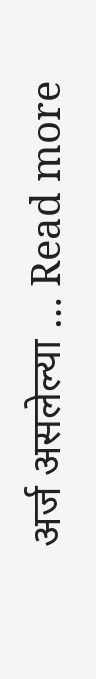अर्ज असलेल्या … Read more